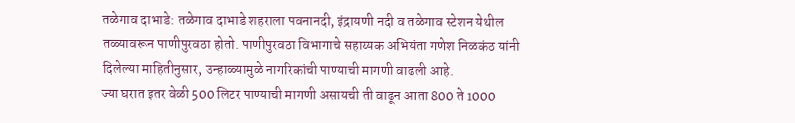तळेगाव दाभाडे: तळेगाव दाभाडे शहराला पवनानदी, इंद्रायणी नदी व तळेगाव स्टेशन येथील तळ्यावरून पाणीपुरवठा होतो. पाणीपुरवठा विभागाचे सहाय्यक अभियंता गणेश निळकंठ यांनी दिलेल्या माहितीनुसार, उन्हाळ्यामुळे नागरिकांची पाण्याची मागणी वाढली आहे.
ज्या घरात इतर वेळी 500 लिटर पाण्याची मागणी असायची ती वाढून आता 800 ते 1000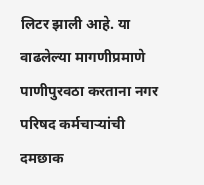लिटर झाली आहे. या वाढलेल्या मागणीप्रमाणे पाणीपुरवठा करताना नगर परिषद कर्मचाऱ्यांची दमछाक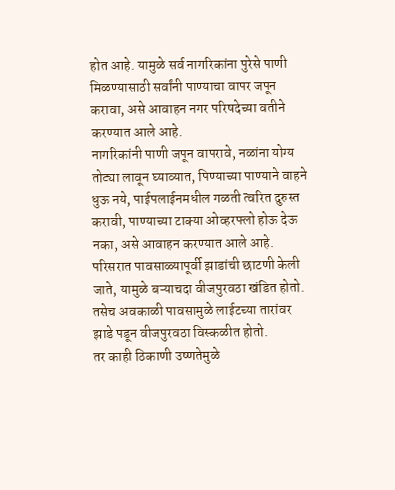होत आहे. यामुळे सर्व नागरिकांना पुरेसे पाणी मिळण्यासाठी सर्वांनी पाण्याचा वापर जपून करावा, असे आवाहन नगर परिषदेच्या वतीने करण्यात आले आहे.
नागरिकांनी पाणी जपून वापरावे, नळांना योग्य तोट्या लावून घ्याव्यात, पिण्याच्या पाण्याने वाहने धुऊ नये, पाईपलाईनमधील गळती त्वरित दुरुस्त करावी, पाण्याच्या टाक्या ओव्हरफ्लो होऊ देऊ नका, असे आवाहन करण्यात आले आहे. परिसरात पावसाळ्यापूर्वी झाडांची छाटणी केली जाते, यामुळे बऱ्याचदा वीजपुरवठा खंडित होतो. तसेच अवकाळी पावसामुळे लाईटच्या तारांवर झाडे पडून वीजपुरवठा विस्कळीत होतो.
तर काही ठिकाणी उष्णतेमुळे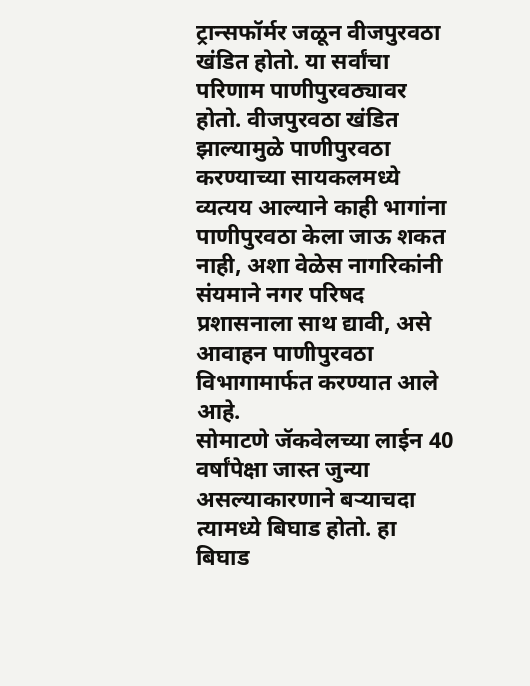ट्रान्सफॉर्मर जळून वीजपुरवठा खंडित होतो. या सर्वांचा परिणाम पाणीपुरवठ्यावर होतो. वीजपुरवठा खंडित झाल्यामुळे पाणीपुरवठा करण्याच्या सायकलमध्ये व्यत्यय आल्याने काही भागांना पाणीपुरवठा केला जाऊ शकत नाही, अशा वेळेस नागरिकांनी संयमाने नगर परिषद प्रशासनाला साथ द्यावी, असे आवाहन पाणीपुरवठा विभागामार्फत करण्यात आले आहे.
सोमाटणे जॅकवेलच्या लाईन 40 वर्षांपेक्षा जास्त जुन्या असल्याकारणाने बऱ्याचदा त्यामध्ये बिघाड होतो. हा बिघाड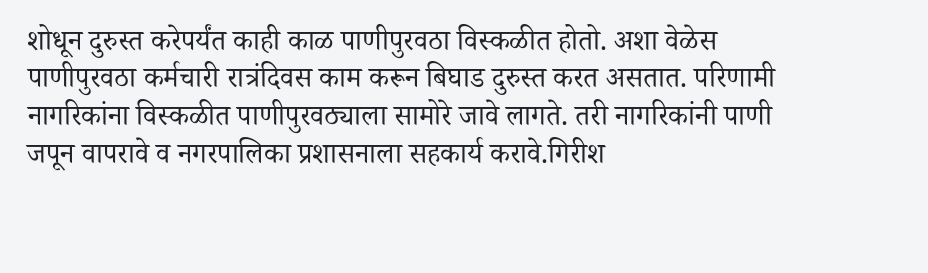शोधून दुरुस्त करेपर्यंत काही काळ पाणीपुरवठा विस्कळीत होतो. अशा वेळेस पाणीपुरवठा कर्मचारी रात्रंदिवस काम करून बिघाड दुरुस्त करत असतात. परिणामी नागरिकांना विस्कळीत पाणीपुरवठ्याला सामोरे जावे लागते. तरी नागरिकांनी पाणी जपून वापरावे व नगरपालिका प्रशासनाला सहकार्य करावे.गिरीश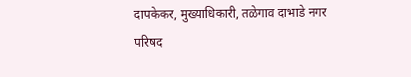दापकेकर, मुख्याधिकारी, तळेगाव दाभाडे नगर परिषद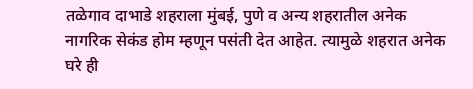तळेगाव दाभाडे शहराला मुंबई, पुणे व अन्य शहरातील अनेक नागरिक सेकंड होम म्हणून पसंती देत आहेत. त्यामुळे शहरात अनेक घरे ही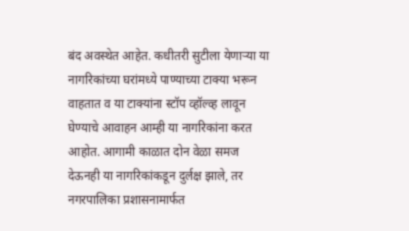बंद अवस्थेत आहेत. कधीतरी सुटीला येणाऱ्या या नागरिकांच्या घरांमध्ये पाण्याच्या टाक्या भरून वाहतात व या टाक्यांना स्टॉप व्हॉल्व्ह लावून घेण्याचे आवाहन आम्ही या नागरिकांना करत आहोत. आगामी काळात दोन वेळा समज देऊनही या नागरिकांकडून दुर्लक्ष झाले, तर नगरपालिका प्रशासनामार्फत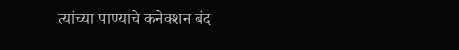त्यांच्या पाण्याचे कनेक्शन बंद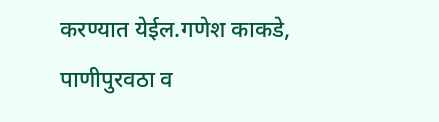करण्यात येईल.गणेश काकडे, पाणीपुरवठा व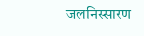जलनिस्सारण